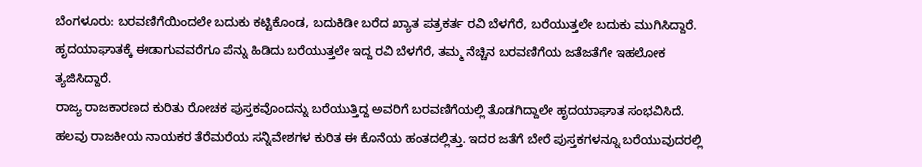ಬೆಂಗಳೂರು: ಬರವಣಿಗೆಯಿಂದಲೇ ಬದುಕು ಕಟ್ಟಿಕೊಂಡ, ಬದುಕಿಡೀ ಬರೆದ ಖ್ಯಾತ ಪತ್ರಕರ್ತ ರವಿ ಬೆಳಗೆರೆ, ಬರೆಯುತ್ತಲೇ ಬದುಕು ಮುಗಿಸಿದ್ದಾರೆ. ಹೃದಯಾಘಾತಕ್ಕೆ ಈಡಾಗುವವರೆಗೂ ಪೆನ್ನು ಹಿಡಿದು ಬರೆಯುತ್ತಲೇ ಇದ್ದ ರವಿ ಬೆಳಗೆರೆ, ತಮ್ಮ ನೆಚ್ಚಿನ ಬರವಣಿಗೆಯ ಜತೆಜತೆಗೇ ಇಹಲೋಕ ತ್ಯಜಿಸಿದ್ದಾರೆ.
ರಾಜ್ಯ ರಾಜಕಾರಣದ ಕುರಿತು ರೋಚಕ ಪುಸ್ತಕವೊಂದನ್ನು ಬರೆಯುತ್ತಿದ್ದ ಅವರಿಗೆ ಬರವಣಿಗೆಯಲ್ಲಿ ತೊಡಗಿದ್ದಾಲೇ ಹೃದಯಾಘಾತ ಸಂಭವಿಸಿದೆ. ಹಲವು ರಾಜಕೀಯ ನಾಯಕರ ತೆರೆಮರೆಯ ಸನ್ನಿವೇಶಗಳ ಕುರಿತ ಈ ಕೊನೆಯ ಹಂತದಲ್ಲಿತ್ತು. ಇದರ ಜತೆಗೆ ಬೇರೆ ಪುಸ್ತಕಗಳನ್ನೂ ಬರೆಯುವುದರಲ್ಲಿ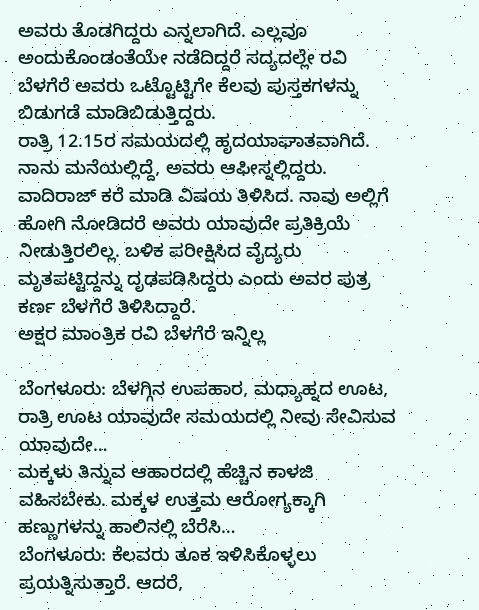ಅವರು ತೊಡಗಿದ್ದರು ಎನ್ನಲಾಗಿದೆ. ಎಲ್ಲವೂ ಅಂದುಕೊಂಡಂತೆಯೇ ನಡೆದಿದ್ದರೆ ಸದ್ಯದಲ್ಲೇ ರವಿ ಬೆಳಗೆರೆ ಅವರು ಒಟ್ಟೊಟ್ಟಿಗೇ ಕೆಲವು ಪುಸ್ತಕಗಳನ್ನು ಬಿಡುಗಡೆ ಮಾಡಿಬಿಡುತ್ತಿದ್ದರು.
ರಾತ್ರಿ 12.15ರ ಸಮಯದಲ್ಲಿ ಹೃದಯಾಘಾತವಾಗಿದೆ. ನಾನು ಮನೆಯಲ್ಲಿದ್ದೆ, ಅವರು ಆಫೀಸ್ನಲ್ಲಿದ್ದರು. ವಾದಿರಾಜ್ ಕರೆ ಮಾಡಿ ವಿಷಯ ತಿಳಿಸಿದ. ನಾವು ಅಲ್ಲಿಗೆ ಹೋಗಿ ನೋಡಿದರೆ ಅವರು ಯಾವುದೇ ಪ್ರತಿಕ್ರಿಯೆ ನೀಡುತ್ತಿರಲಿಲ್ಲ. ಬಳಿಕ ಪರೀಕ್ಷಿಸಿದ ವೈದ್ಯರು ಮೃತಪಟ್ಟಿದ್ದನ್ನು ದೃಢಪಡಿಸಿದ್ದರು ಎಂದು ಅವರ ಪುತ್ರ ಕರ್ಣ ಬೆಳಗೆರೆ ತಿಳಿಸಿದ್ದಾರೆ.
ಅಕ್ಷರ ಮಾಂತ್ರಿಕ ರವಿ ಬೆಳಗೆರೆ ಇನ್ನಿಲ್ಲ

ಬೆಂಗಳೂರು: ಬೆಳಗ್ಗಿನ ಉಪಹಾರ, ಮಧ್ಯಾಹ್ನದ ಊಟ, ರಾತ್ರಿ ಊಟ ಯಾವುದೇ ಸಮಯದಲ್ಲಿ ನೀವು ಸೇವಿಸುವ ಯಾವುದೇ…
ಮಕ್ಕಳು ತಿನ್ನುವ ಆಹಾರದಲ್ಲಿ ಹೆಚ್ಚಿನ ಕಾಳಜಿ ವಹಿಸಬೇಕು. ಮಕ್ಕಳ ಉತ್ತಮ ಆರೋಗ್ಯಕ್ಕಾಗಿ ಹಣ್ಣುಗಳನ್ನು ಹಾಲಿನಲ್ಲಿ ಬೆರೆಸಿ…
ಬೆಂಗಳೂರು: ಕೆಲವರು ತೂಕ ಇಳಿಸಿಕೊಳ್ಳಲು ಪ್ರಯತ್ನಿಸುತ್ತಾರೆ. ಆದರೆ,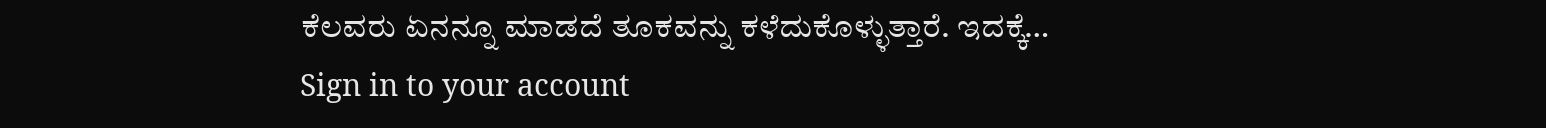ಕೆಲವರು ಏನನ್ನೂ ಮಾಡದೆ ತೂಕವನ್ನು ಕಳೆದುಕೊಳ್ಳುತ್ತಾರೆ. ಇದಕ್ಕೆ…
Sign in to your account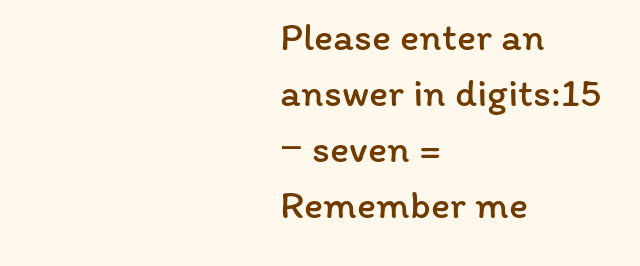Please enter an answer in digits:15 − seven =
Remember me